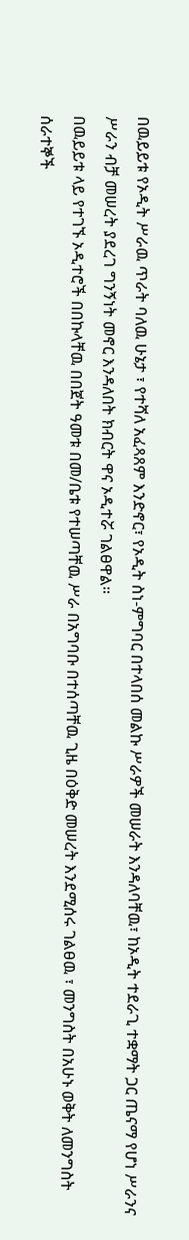በዉይይቱ የኦዲት ሥራዉ ጥራት ባለዉ ሁኔታ ፣ የተሻለ አፈጻጸም እንድኖር፣ የኦዲት ስነ-ምግባር በተላበሰ መልኩ ሥራዎች መሠራት እንዳለባቸዉ፣ ከኦዲት ተደራጊ ተቋማት ጋር ጤናማ የሆነ ሥራንና ሥራን ብቻ መሠረት ያደረገ ግንኝነት መኖር እንዳለበት ክብርት ዋና ኦዲተሯ ገልፀዋል።
በዉይይቱ ላይ የተገኙ ኦዲተሮች በበኩላቸዉ በበጀት ዓመቱ በመ/ቤቱ የተሠጣቸዉ ሥራ በአግባቡ በተሰጣቸዉ ጊዜ በዕቅድ መሠረት እንደሚሰሩ ገልፀዉ ፣ መንግስት በአሁኑ ወቅት ለመንግስት ሰራተኞች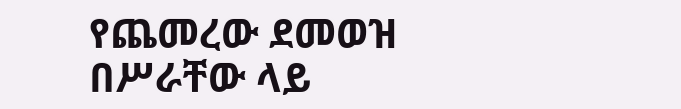የጨመረው ደመወዝ በሥራቸው ላይ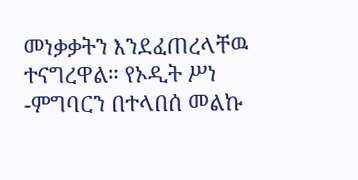መነቃቃትን እንደፈጠረላቸዉ ተናግረዋል። የኦዲት ሥነ -ምግባርን በተላበሰ መልኩ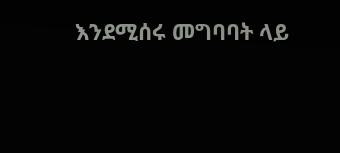እንደሚሰሩ መግባባት ላይ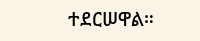ተደርሠዋል።